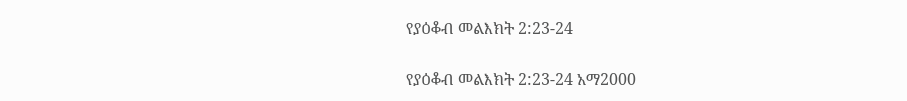የያዕቆብ መልእክት 2:23-24

የያዕቆብ መልእክት 2:23-24 አማ2000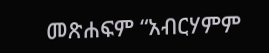መጽሐፍም “አብርሃምም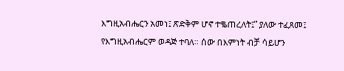እግዚአብሔርን አመነ፤ ጽድቅም ሆኖ ተቈጠረለት፤” ያለው ተፈጸመ፤ የእግዚአብሔርም ወዳጅ ተባለ። ሰው በእምነት ብቻ ሳይሆን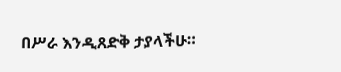በሥራ እንዲጸድቅ ታያላችሁ።